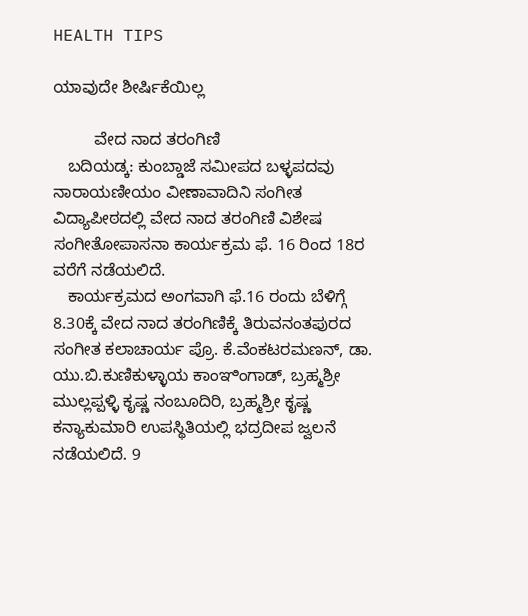HEALTH TIPS

ಯಾವುದೇ ಶೀರ್ಷಿಕೆಯಿಲ್ಲ

         ವೇದ ನಾದ ತರಂಗಿಣಿ
   ಬದಿಯಡ್ಕ: ಕುಂಬ್ಡಾಜೆ ಸಮೀಪದ ಬಳ್ಳಪದವು ನಾರಾಯಣೀಯಂ ವೀಣಾವಾದಿನಿ ಸಂಗೀತ ವಿದ್ಯಾಪೀಠದಲ್ಲಿ ವೇದ ನಾದ ತರಂಗಿಣಿ ವಿಶೇಷ ಸಂಗೀತೋಪಾಸನಾ ಕಾರ್ಯಕ್ರಮ ಫೆ. 16 ರಿಂದ 18ರ ವರೆಗೆ ನಡೆಯಲಿದೆ.
   ಕಾರ್ಯಕ್ರಮದ ಅಂಗವಾಗಿ ಫೆ.16 ರಂದು ಬೆಳಿಗ್ಗೆ 8.30ಕ್ಕೆ ವೇದ ನಾದ ತರಂಗಿಣಿಕ್ಕೆ ತಿರುವನಂತಪುರದ ಸಂಗೀತ ಕಲಾಚಾರ್ಯ ಪ್ರೊ. ಕೆ.ವೆಂಕಟರಮಣನ್, ಡಾ. ಯು.ಬಿ.ಕುಣಿಕುಳ್ಳಾಯ ಕಾಂಞಿಂಗಾಡ್, ಬ್ರಹ್ಮಶ್ರೀ ಮುಲ್ಲಪ್ಪಳ್ಳಿ ಕೃಷ್ಣ ನಂಬೂದಿರಿ, ಬ್ರಹ್ಮಶ್ರೀ ಕೃಷ್ಣ ಕನ್ಯಾಕುಮಾರಿ ಉಪಸ್ಥಿತಿಯಲ್ಲಿ ಭದ್ರದೀಪ ಜ್ವಲನೆ ನಡೆಯಲಿದೆ. 9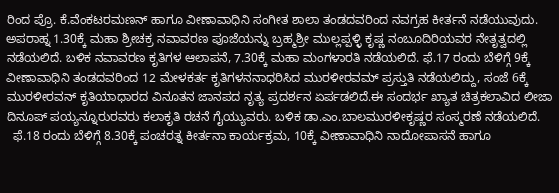ರಿಂದ ಪ್ರೊ. ಕೆ.ವೆಂಕಟರಮಣನ್ ಹಾಗೂ ವೀಣಾವಾಧಿನಿ ಸಂಗೀತ ಶಾಲಾ ತಂಡದವರಿಂದ ನವಗ್ರಹ ಕೀರ್ತನೆ ನಡೆಯುವುದು. ಅಪರಾಹ್ನ 1.30ಕ್ಕೆ ಮಹಾ ಶ್ರೀಚಕ್ರ ನವಾವರಣ ಪೂಜೆಯನ್ನು ಬ್ರಹ್ಮಶ್ರೀ ಮುಲ್ಲಪ್ಪಳ್ಳಿ ಕೃಷ್ಣ ನಂಬೂದಿರಿಯವರ ನೇತೃತ್ವದಲ್ಲಿ ನಡೆಯಲಿದೆ. ಬಳಿಕ ನವಾವರಣ ಕೃತಿಗಳ ಆಲಾಪನೆ, 7.30ಕ್ಕೆ ಮಹಾ ಮಂಗಳಾರತಿ ನಡೆಯಲಿದೆ. ಫೆ.17 ರಂದು ಬೆಳಿಗ್ಗೆ 9ಕ್ಕೆ ವೀಣಾವಾಧಿನಿ ತಂಡದವರಿಂದ 12 ಮೇಳಕರ್ತ ಕೃತಿಗಳನನಾಧರಿಸಿದ ಮುರಳೀರವಮ್ ಪ್ರಸ್ತುತಿ ನಡೆಯಲಿದ್ದು, ಸಂಜೆ 6ಕ್ಕೆ ಮುರಳೀರವನ್ ಕೃತಿಯಾಧಾರದ ವಿನೂತನ ಜಾನಪದ ನೃತ್ಯ ಪ್ರದರ್ಶನ ಏರ್ಪಡಲಿದೆ.ಈ ಸಂದರ್ಭ ಖ್ಯಾತ ಚಿತ್ರಕಲಾವಿದ ಲೀಜಾ ದಿನೂಪ್ ಪಯ್ಯನ್ನೂರುರವರು ಕಲಾಕೃತಿ ರಚನೆ ಗೈಯ್ಯುವರು. ಬಳಿಕ ಡಾ.ಎಂ.ಬಾಲಮುರಳೀಕೃಷ್ಣರ ಸಂಸ್ಮರಣೆ ನಡೆಯಲಿದೆ.
  ಫೆ.18 ರಂದು ಬೆಳಿಗ್ಗೆ 8.30ಕ್ಕೆ ಪಂಚರತ್ನ ಕೀರ್ತನಾ ಕಾರ್ಯಕ್ರಮ, 10ಕ್ಕೆ ವೀಣಾವಾಧಿನಿ ನಾದೋಪಾಸನೆ ಹಾಗೂ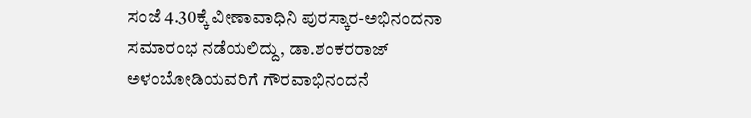ಸಂಜೆ 4.30ಕ್ಕೆ ವೀಣಾವಾಧಿನಿ ಪುರಸ್ಕಾರ-ಅಭಿನಂದನಾ ಸಮಾರಂಭ ನಡೆಯಲಿದ್ದು, ಡಾ.ಶಂಕರರಾಜ್ ಅಳಂಬೋಡಿಯವರಿಗೆ ಗೌರವಾಭಿನಂದನೆ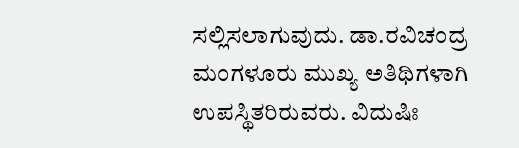ಸಲ್ಲಿಸಲಾಗುವುದು. ಡಾ.ರವಿಚಂದ್ರ ಮಂಗಳೂರು ಮುಖ್ಯ ಅತಿಥಿಗಳಾಗಿ ಉಪಸ್ಥಿತರಿರುವರು. ವಿದುಷಿಃ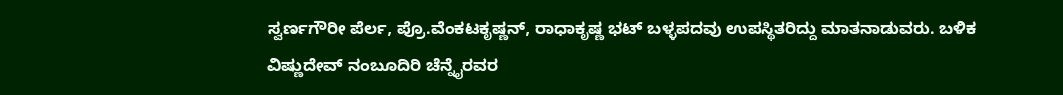ಸ್ವರ್ಣಗೌರೀ ಪೆರ್ಲ, ಪ್ರೊ.ವೆಂಕಟಕೃಷ್ಣನ್, ರಾಧಾಕೃಷ್ಣ ಭಟ್ ಬಳ್ಳಪದವು ಉಪಸ್ಥಿತರಿದ್ದು ಮಾತನಾಡುವರು. ಬಳಿಕ ವಿಷ್ಣುದೇವ್ ನಂಬೂದಿರಿ ಚೆನ್ನೈರವರ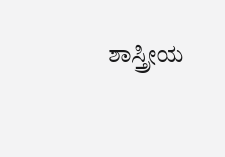ಶಾಸ್ತ್ರೀಯ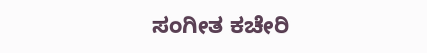ಸಂಗೀತ ಕಚೇರಿ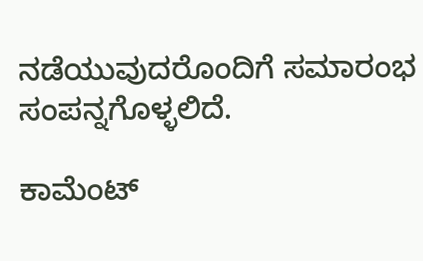ನಡೆಯುವುದರೊಂದಿಗೆ ಸಮಾರಂಭ ಸಂಪನ್ನಗೊಳ್ಳಲಿದೆ.

ಕಾಮೆಂಟ್‌‌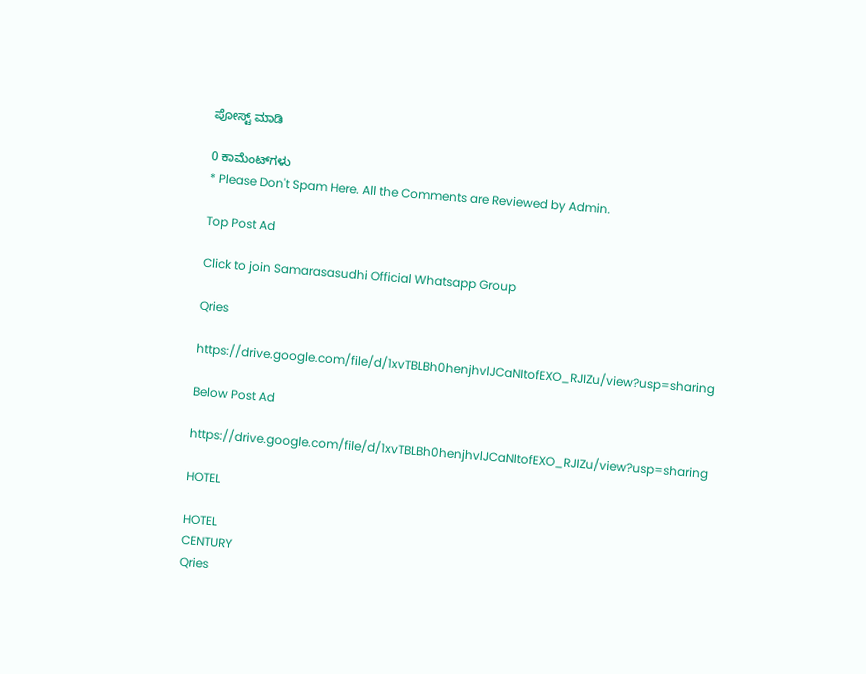ಪೋಸ್ಟ್‌ ಮಾಡಿ

0 ಕಾಮೆಂಟ್‌ಗಳು
* Please Don't Spam Here. All the Comments are Reviewed by Admin.

Top Post Ad

Click to join Samarasasudhi Official Whatsapp Group

Qries

https://drive.google.com/file/d/1xvTBLBh0henjhvlJCaNItofEXO_RJIZu/view?usp=sharing

Below Post Ad

https://drive.google.com/file/d/1xvTBLBh0henjhvlJCaNItofEXO_RJIZu/view?usp=sharing

HOTEL

HOTEL
CENTURY
Qries